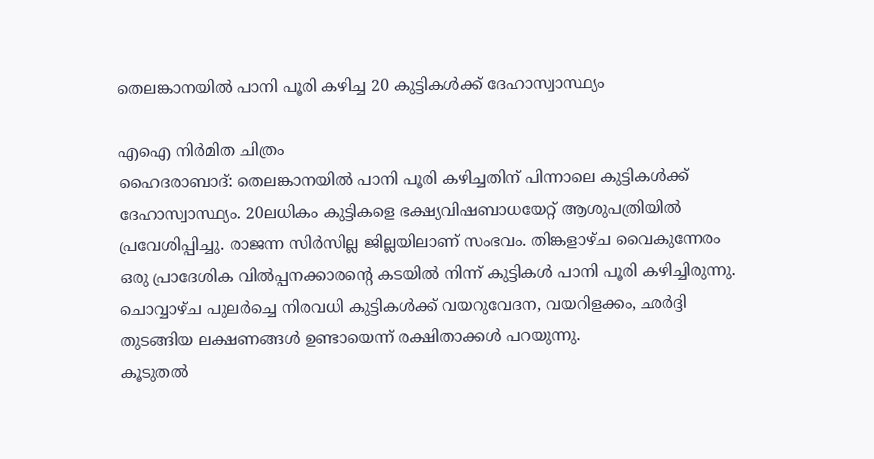തെലങ്കാനയിൽ പാനി പൂരി കഴിച്ച 20 കുട്ടികൾക്ക് ദേഹാസ്വാസ്ഥ്യം

എഐ നിർമിത ചിത്രം
ഹൈദരാബാദ്: തെലങ്കാനയിൽ പാനി പൂരി കഴിച്ചതിന് പിന്നാലെ കുട്ടികൾക്ക് ദേഹാസ്വാസ്ഥ്യം. 20ലധികം കുട്ടികളെ ഭക്ഷ്യവിഷബാധയേറ്റ് ആശുപത്രിയിൽ പ്രവേശിപ്പിച്ചു. രാജന്ന സിർസില്ല ജില്ലയിലാണ് സംഭവം. തിങ്കളാഴ്ച വൈകുന്നേരം ഒരു പ്രാദേശിക വിൽപ്പനക്കാരന്റെ കടയിൽ നിന്ന് കുട്ടികൾ പാനി പൂരി കഴിച്ചിരുന്നു. ചൊവ്വാഴ്ച പുലർച്ചെ നിരവധി കുട്ടികൾക്ക് വയറുവേദന, വയറിളക്കം, ഛർദ്ദി തുടങ്ങിയ ലക്ഷണങ്ങൾ ഉണ്ടായെന്ന് രക്ഷിതാക്കൾ പറയുന്നു.
കൂടുതൽ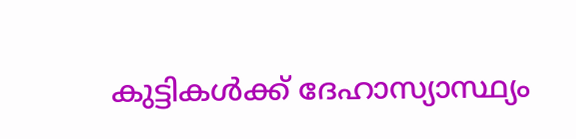കുട്ടികൾക്ക് ദേഹാസ്യാസ്ഥ്യം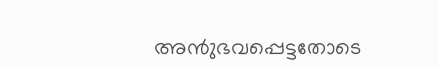അൻുഭവപ്പെട്ടതോടെ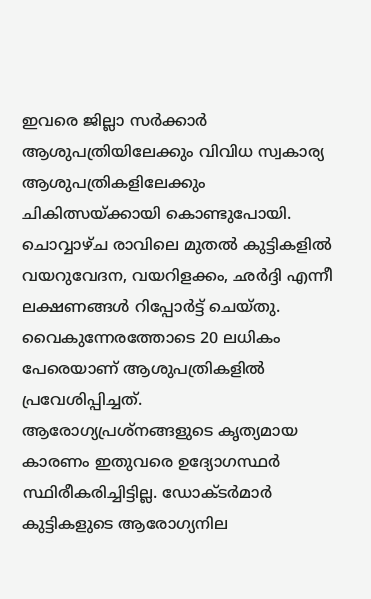ഇവരെ ജില്ലാ സർക്കാർ ആശുപത്രിയിലേക്കും വിവിധ സ്വകാര്യ ആശുപത്രികളിലേക്കും ചികിത്സയ്ക്കായി കൊണ്ടുപോയി. ചൊവ്വാഴ്ച രാവിലെ മുതൽ കുട്ടികളിൽ വയറുവേദന, വയറിളക്കം, ഛർദ്ദി എന്നീ ലക്ഷണങ്ങൾ റിപ്പോർട്ട് ചെയ്തു. വൈകുന്നേരത്തോടെ 20 ലധികം പേരെയാണ് ആശുപത്രികളിൽ പ്രവേശിപ്പിച്ചത്.
ആരോഗ്യപ്രശ്നങ്ങളുടെ കൃത്യമായ കാരണം ഇതുവരെ ഉദ്യോഗസ്ഥർ സ്ഥിരീകരിച്ചിട്ടില്ല. ഡോക്ടർമാർ കുട്ടികളുടെ ആരോഗ്യനില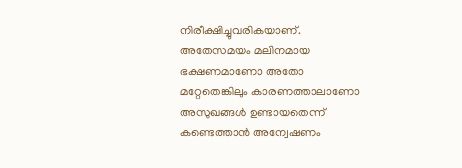നിരീക്ഷിച്ചുവരികയാണ്. അതേസമയം മലിനമായ ഭക്ഷണമാണോ അതോ മറ്റേതെങ്കിലും കാരണത്താലാണോ അസുഖങ്ങൾ ഉണ്ടായതെന്ന് കണ്ടെത്താൻ അന്വേഷണം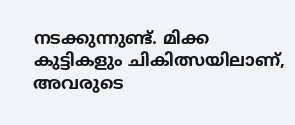നടക്കുന്നുണ്ട്. മിക്ക കുട്ടികളും ചികിത്സയിലാണ്, അവരുടെ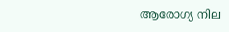ആരോഗ്യ നില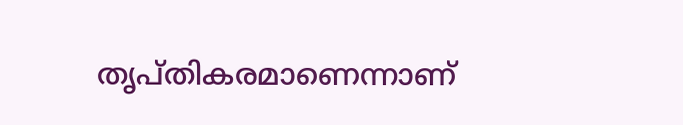തൃപ്തികരമാണെന്നാണ്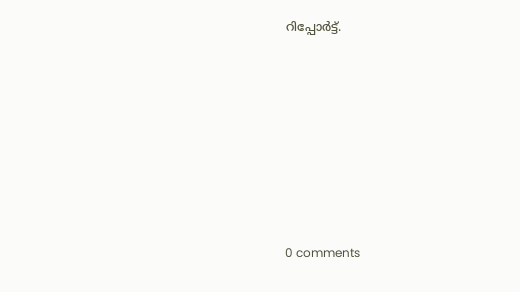റിപ്പോർട്ട്.










0 comments